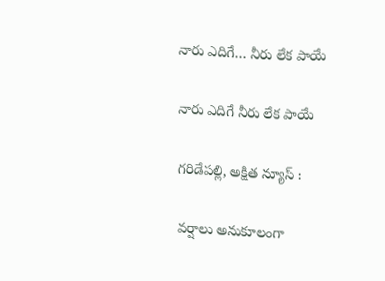నారు ఎదిగే… నీరు లేక పాయే

నారు ఎదిగే నీరు లేక పాయే

గరిడేపల్లి, అక్షిత న్యూస్ :

వర్షాలు అనుకూలంగా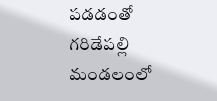పడడంతో గరిడేపల్లి మండలంలో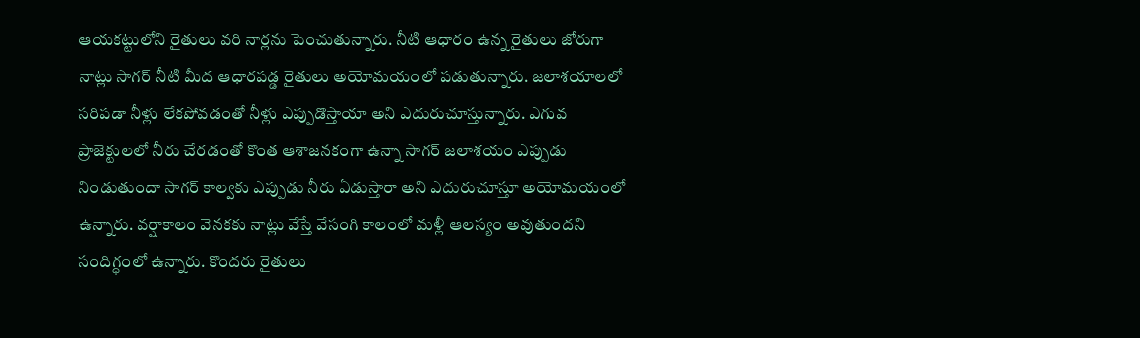ఆయకట్టులోని రైతులు వరి నార్లను పెంచుతున్నారు. నీటి ఆధారం ఉన్న రైతులు జోరుగా నాట్లు సాగర్ నీటి మీద ఆధారపడ్డ రైతులు అయోమయంలో పడుతున్నారు. జలాశయాలలో సరిపడా నీళ్లు లేకపోవడంతో నీళ్లు ఎప్పుడొస్తాయా అని ఎదురుచూస్తున్నారు. ఎగువ ప్రాజెక్టులలో నీరు చేరడంతో కొంత ఆశాజనకంగా ఉన్నా సాగర్ జలాశయం ఎప్పుడు నిండుతుందా సాగర్ కాల్వకు ఎప్పుడు నీరు ఏడుస్తారా అని ఎదురుచూస్తూ అయోమయంలో ఉన్నారు. వర్షాకాలం వెనకకు నాట్లు వేస్తే వేసంగి కాలంలో మళ్లీ ఆలస్యం అవుతుందని సందిగ్ధంలో ఉన్నారు. కొందరు రైతులు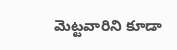మెట్టవారిని కూడా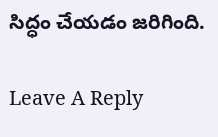సిద్ధం చేయడం జరిగింది.

Leave A Reply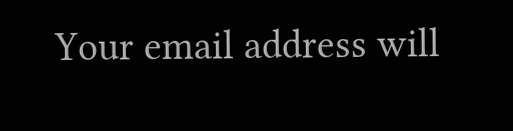Your email address will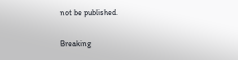not be published.

Breaking